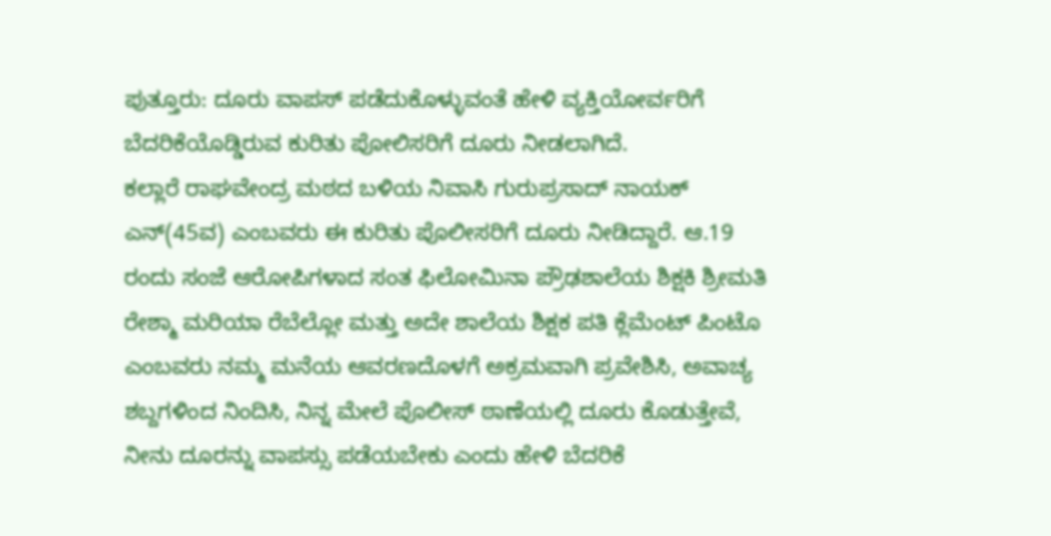ಪುತ್ತೂರು: ದೂರು ವಾಪಸ್ ಪಡೆದುಕೊಳ್ಳುವಂತೆ ಹೇಳಿ ವ್ಯಕ್ತಿಯೋರ್ವರಿಗೆ ಬೆದರಿಕೆಯೊಡ್ಡಿರುವ ಕುರಿತು ಪೋಲಿಸರಿಗೆ ದೂರು ನೀಡಲಾಗಿದೆ.
ಕಲ್ಲಾರೆ ರಾಘವೇಂದ್ರ ಮಠದ ಬಳಿಯ ನಿವಾಸಿ ಗುರುಪ್ರಸಾದ್ ನಾಯಕ್ ಎನ್(45ವ) ಎಂಬವರು ಈ ಕುರಿತು ಪೊಲೀಸರಿಗೆ ದೂರು ನೀಡಿದ್ದಾರೆ. ಆ.19 ರಂದು ಸಂಜೆ ಆರೋಪಿಗಳಾದ ಸಂತ ಫಿಲೋಮಿನಾ ಪ್ರೌಢಶಾಲೆಯ ಶಿಕ್ಷಕಿ ಶ್ರೀಮತಿ ರೇಶ್ಮಾ ಮರಿಯಾ ರೆಬೆಲ್ಲೋ ಮತ್ತು ಅದೇ ಶಾಲೆಯ ಶಿಕ್ಷಕ ಪತಿ ಕ್ಲೆಮೆಂಟ್ ಪಿಂಟೊ ಎಂಬವರು ನಮ್ಮ ಮನೆಯ ಆವರಣದೊಳಗೆ ಅಕ್ರಮವಾಗಿ ಪ್ರವೇಶಿಸಿ, ಅವಾಚ್ಯ ಶಬ್ದಗಳಿಂದ ನಿಂದಿಸಿ, ನಿನ್ನ ಮೇಲೆ ಪೊಲೀಸ್ ಠಾಣೆಯಲ್ಲಿ ದೂರು ಕೊಡುತ್ತೇವೆ, ನೀನು ದೂರನ್ನು ವಾಪಸ್ಸು ಪಡೆಯಬೇಕು ಎಂದು ಹೇಳಿ ಬೆದರಿಕೆ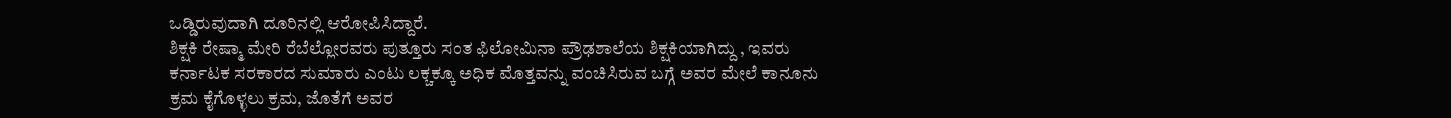ಒಡ್ಡಿರುವುದಾಗಿ ದೂರಿನಲ್ಲಿ ಆರೋಪಿಸಿದ್ದಾರೆ.
ಶಿಕ್ಷಕಿ ರೇಷ್ಮಾ ಮೇರಿ ರೆಬೆಲ್ಲೋರವರು ಪುತ್ತೂರು ಸಂತ ಫಿಲೋಮಿನಾ ಪ್ರೌಢಶಾಲೆಯ ಶಿಕ್ಷಕಿಯಾಗಿದ್ದು , ಇವರು ಕರ್ನಾಟಕ ಸರಕಾರದ ಸುಮಾರು ಎಂಟು ಲಕ್ಚಕ್ಕೂ ಅಧಿಕ ಮೊತ್ತವನ್ನು ವಂಚಿಸಿರುವ ಬಗ್ಗೆ ಅವರ ಮೇಲೆ ಕಾನೂನು ಕ್ರಮ ಕೈಗೊಳ್ಳಲು ಕ್ರಮ, ಜೊತೆಗೆ ಅವರ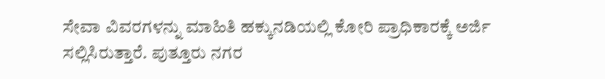ಸೇವಾ ವಿವರಗಳನ್ನು ಮಾಹಿತಿ ಹಕ್ಕುನಡಿಯಲ್ಲಿ ಕೋರಿ ಪ್ರಾಧಿಕಾರಕ್ಕೆ ಅರ್ಜಿ ಸಲ್ಲಿಸಿರುತ್ತಾರೆ. ಪುತ್ತೂರು ನಗರ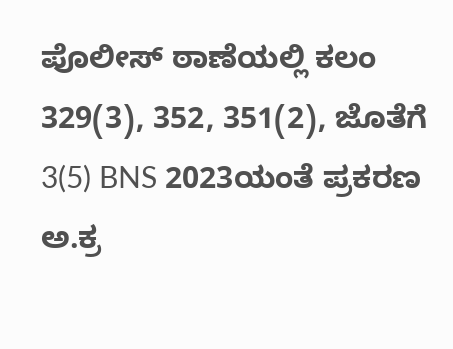ಪೊಲೀಸ್ ಠಾಣೆಯಲ್ಲಿ ಕಲಂ 329(3), 352, 351(2), ಜೊತೆಗೆ 3(5) BNS 2023ಯಂತೆ ಪ್ರಕರಣ ಅ.ಕ್ರ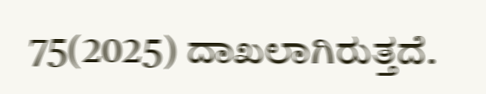75(2025) ದಾಖಲಾಗಿರುತ್ತದೆ.